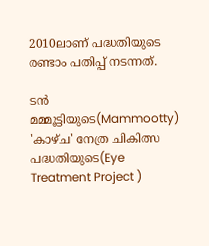2010ലാണ് പദ്ധതിയുടെ രണ്ടാം പതിപ്പ് നടന്നത്.

ടൻ മമ്മൂട്ടിയുടെ(Mammootty) 'കാഴ്ച' നേത്ര ചികിത്സ പദ്ധതിയുടെ(Eye Treatment Project )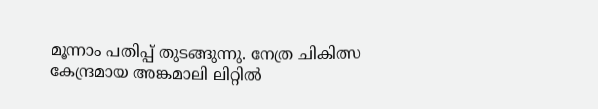മൂന്നാം പതിപ്പ് തുടങ്ങുന്നു. നേത്ര ചികിത്സ കേന്ദ്രമായ അങ്കമാലി ലിറ്റില്‍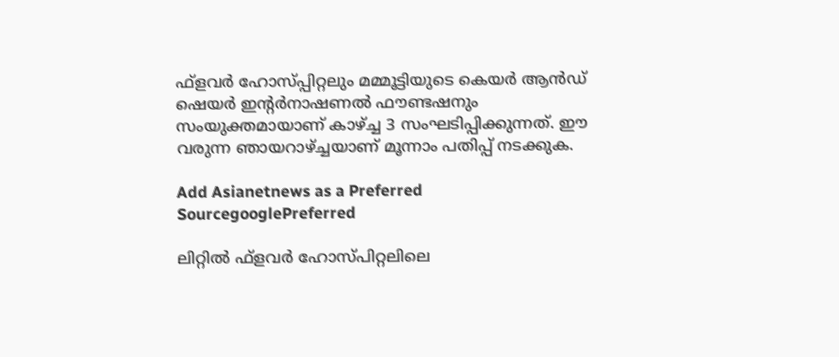ഫ്‌ളവര്‍ ഹോസ്പ്പിറ്റലും മമ്മൂട്ടിയുടെ കെയര്‍ ആന്‍ഡ് ഷെയര്‍ ഇന്റര്‍നാഷണല്‍ ഫൗണ്ടഷനും സംയുക്തമായാണ് കാഴ്ച്ച 3 സംഘടിപ്പിക്കുന്നത്. ഈ വരുന്ന ഞായറാഴ്ച്ചയാണ് മൂന്നാം പതിപ്പ് നടക്കുക.

Add Asianetnews as a Preferred SourcegooglePreferred

ലിറ്റില്‍ ഫ്ളവര്‍ ഹോസ്പിറ്റലിലെ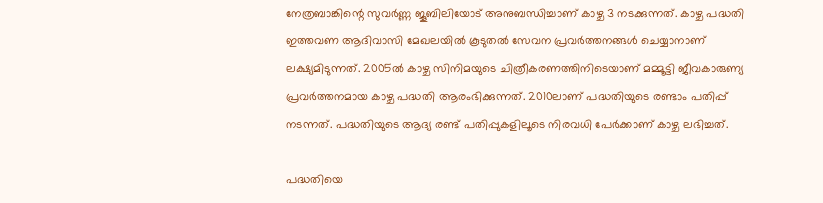നേത്രബാങ്കിന്റെ സുവര്‍ണ്ണ ജൂബിലിയോട് അനുബന്ധിച്ചാണ് കാഴ്ച 3 നടക്കുന്നത്. കാഴ്ച പദ്ധതി ഇത്തവണ ആദിവാസി മേഖലയില്‍ കൂടുതല്‍ സേവന പ്രവര്‍ത്തനങ്ങള്‍ ചെയ്യാനാണ് ലക്ഷ്യമിടുന്നത്. 2005ല്‍ കാഴ്ച സിനിമയുടെ ചിത്രീകരണത്തിനിടെയാണ് മമ്മൂട്ടി ജീവകാരുണ്യ പ്രവര്‍ത്തനമായ കാഴ്ച പദ്ധതി ആരംഭിക്കുന്നത്. 2010ലാണ് പദ്ധതിയുടെ രണ്ടാം പതിപ്പ് നടന്നത്. പദ്ധതിയുടെ ആദ്യ രണ്ട് പതിപ്പുകളിലൂടെ നിരവധി പേര്‍ക്കാണ് കാഴ്ച ലഭിച്ചത്.

പദ്ധതിയെ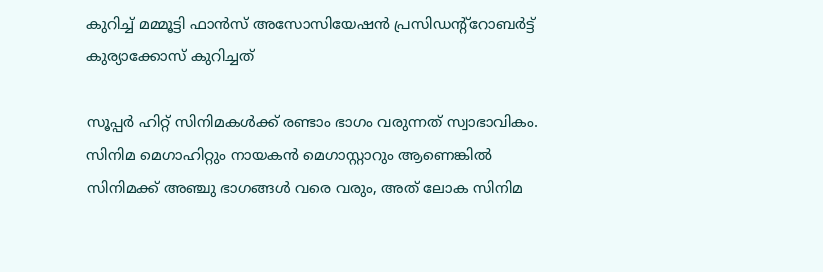കുറിച്ച് മമ്മൂട്ടി ഫാന്‍സ് അസോസിയേഷന്‍ പ്രസിഡന്റ്റോബർട്ട് കുര്യാക്കോസ് കുറിച്ചത്

സൂപ്പർ ഹിറ്റ്‌ സിനിമകൾക്ക് രണ്ടാം ഭാഗം വരുന്നത് സ്വാഭാവികം. സിനിമ മെഗാഹിറ്റും നായകൻ മെഗാസ്റ്റാറും ആണെങ്കിൽ സിനിമക്ക് അഞ്ചു ഭാഗങ്ങൾ വരെ വരും, അത് ലോക സിനിമ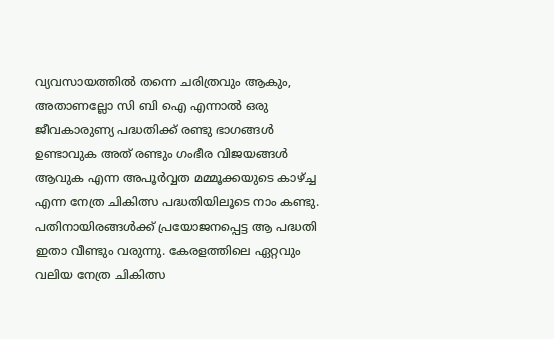വ്യവസായത്തിൽ തന്നെ ചരിത്രവും ആകും, അതാണല്ലോ സി ബി ഐ എന്നാൽ ഒരു ജീവകാരുണ്യ പദ്ധതിക്ക് രണ്ടു ഭാഗങ്ങൾ ഉണ്ടാവുക അത് രണ്ടും ഗംഭീര വിജയങ്ങൾ ആവുക എന്ന അപൂർവ്വത മമ്മൂക്കയുടെ കാഴ്ച്ച എന്ന നേത്ര ചികിത്സ പദ്ധതിയിലൂടെ നാം കണ്ടു. പതിനായിരങ്ങൾക്ക് പ്രയോജനപ്പെട്ട ആ പദ്ധതി ഇതാ വീണ്ടും വരുന്നു. കേരളത്തിലെ ഏറ്റവും വലിയ നേത്ര ചികിത്സ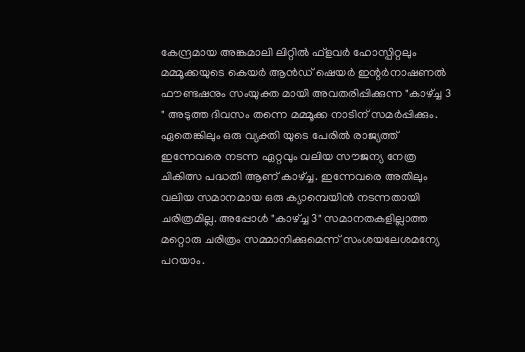കേന്ദ്രമായ അങ്കമാലി ലിറ്റിൽ ഫ്‌ളവർ ഹോസ്പിറ്റലും മമ്മൂക്കയുടെ കെയർ ആൻഡ് ഷെയർ ഇന്റർനാഷണൽ ഫൗണ്ടഷനും സംയുക്ത മായി അവതരിപ്പിക്കുന്ന "കാഴ്ച്ച 3 " അടുത്ത ദിവസം തന്നെ മമ്മൂക്ക നാടിന് സമർപ്പിക്കും. ഏതെങ്കിലും ഒരു വ്യക്തി യുടെ പേരിൽ രാജ്യത്ത് ഇന്നേവരെ നടന്ന ഏറ്റവും വലിയ സൗജന്യ നേത്ര ചികിത്സ പദ്ധതി ആണ് കാഴ്ച്ച. ഇന്നേവരെ അതിലും വലിയ സമാനമായ ഒരു ക്യാമ്പെയിൻ നടന്നതായി ചരിത്രമില്ല. അപ്പോൾ "കാഴ്ച്ച 3" സമാനതകളില്ലാത്ത മറ്റൊരു ചരിത്രം സമ്മാനിക്കുമെന്ന് സംശയലേശമന്യേ പറയാം.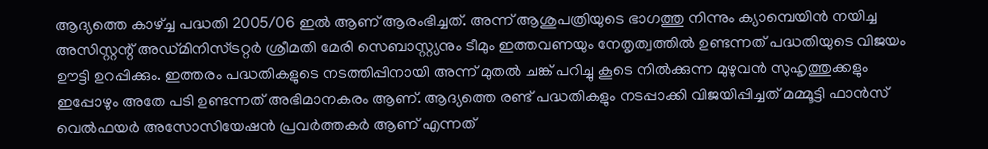ആദ്യത്തെ കാഴ്ച്ച പദ്ധതി 2005/06 ഇൽ ആണ് ആരംഭിച്ചത്. അന്ന് ആശുപത്രിയുടെ ഭാഗത്തു നിന്നും ക്യാമ്പെയിൻ നയിച്ച അസിസ്റ്റന്റ് അഡ്മിനിസ്ട്രറ്റർ ശ്രീമതി മേരി സെബാസ്റ്റ്യനും ടീമും ഇത്തവണയും നേതൃത്വത്തിൽ ഉണ്ടന്നത് പദ്ധതിയുടെ വിജയം ഊട്ടി ഉറപ്പിക്കും. ഇത്തരം പദ്ധതികളുടെ നടത്തിപ്പിനായി അന്ന് മുതൽ ചങ്ക് പറിച്ചു കൂടെ നിൽക്കുന്ന മുഴുവൻ സുഹൃത്തുക്കളും ഇപ്പോഴും അതേ പടി ഉണ്ടന്നത് അഭിമാനകരം ആണ്. ആദ്യത്തെ രണ്ട് പദ്ധതികളും നടപ്പാക്കി വിജയിപ്പിച്ചത് മമ്മൂട്ടി ഫാൻസ്‌ വെൽഫയർ അസോസിയേഷൻ പ്രവർത്തകർ ആണ് എന്നത്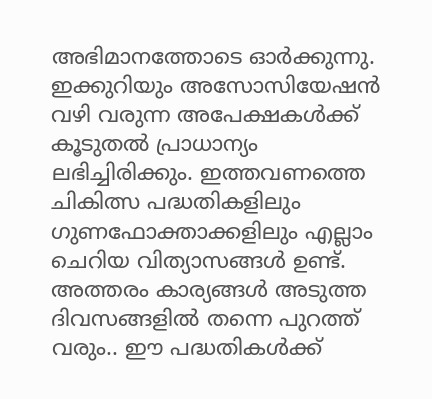അഭിമാനത്തോടെ ഓർക്കുന്നു. ഇക്കുറിയും അസോസിയേഷൻ വഴി വരുന്ന അപേക്ഷകൾക്ക് കൂടുതൽ പ്രാധാന്യം ലഭിച്ചിരിക്കും. ഇത്തവണത്തെ ചികിത്സ പദ്ധതികളിലും ഗുണഫോക്താക്കളിലും എല്ലാം ചെറിയ വിത്യാസങ്ങൾ ഉണ്ട്. അത്തരം കാര്യങ്ങൾ അടുത്ത ദിവസങ്ങളിൽ തന്നെ പുറത്ത് വരും.. ഈ പദ്ധതികൾക്ക്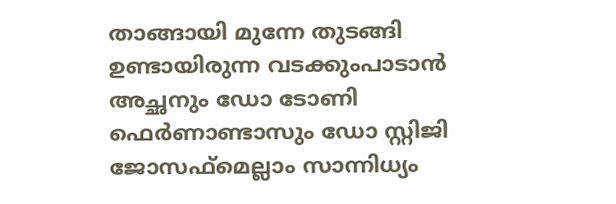താങ്ങായി മുന്നേ തുടങ്ങി ഉണ്ടായിരുന്ന വടക്കുംപാടാൻ അച്ഛനും ഡോ ടോണി ഫെർണാണ്ടാസും ഡോ സ്റ്റിജി ജോസഫ്മെല്ലാം സാന്നിധ്യം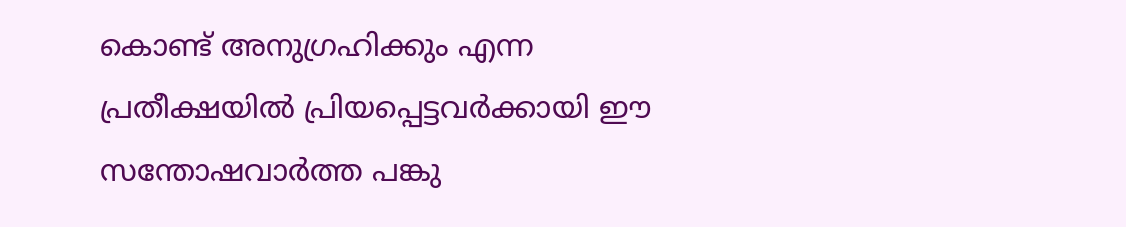കൊണ്ട് അനുഗ്രഹിക്കും എന്ന പ്രതീക്ഷയിൽ പ്രിയപ്പെട്ടവർക്കായി ഈ സന്തോഷവാർത്ത പങ്കു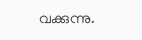വക്കുന്നു.